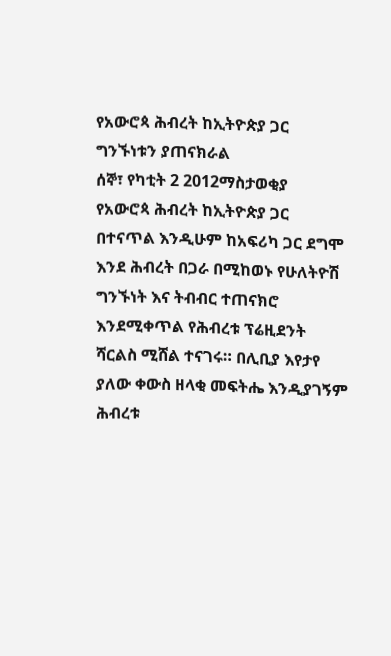የአውሮጳ ሕብረት ከኢትዮጵያ ጋር ግንኙነቱን ያጠናክራል
ሰኞ፣ የካቲት 2 2012ማስታወቂያ
የአውሮጳ ሕብረት ከኢትዮጵያ ጋር በተናጥል እንዲሁም ከአፍሪካ ጋር ደግሞ እንደ ሕብረት በጋራ በሚከወኑ የሁለትዮሽ ግንኙነት እና ትብብር ተጠናክሮ እንደሚቀጥል የሕብረቱ ፕሬዚደንት ሻርልስ ሚሸል ተናገሩ። በሊቢያ እየታየ ያለው ቀውስ ዘላቂ መፍትሔ እንዲያገኝም ሕብረቱ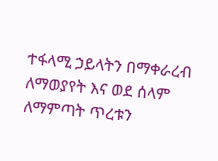ተፋላሚ ኃይላትን በማቀራረብ ለማወያየት እና ወደ ሰላም ለማምጣት ጥረቱን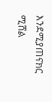እንደሚያጠናክር ሚሸል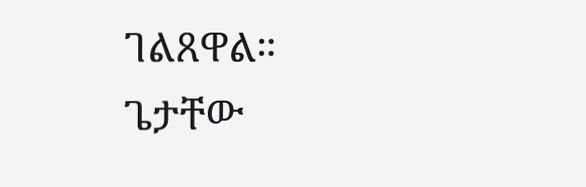ገልጸዋል።
ጌታቸው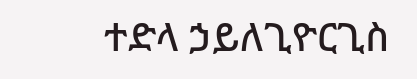ተድላ ኃይለጊዮርጊስ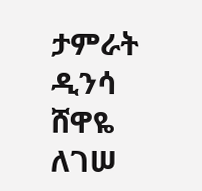ታምራት ዲንሳ
ሸዋዬ ለገሠ